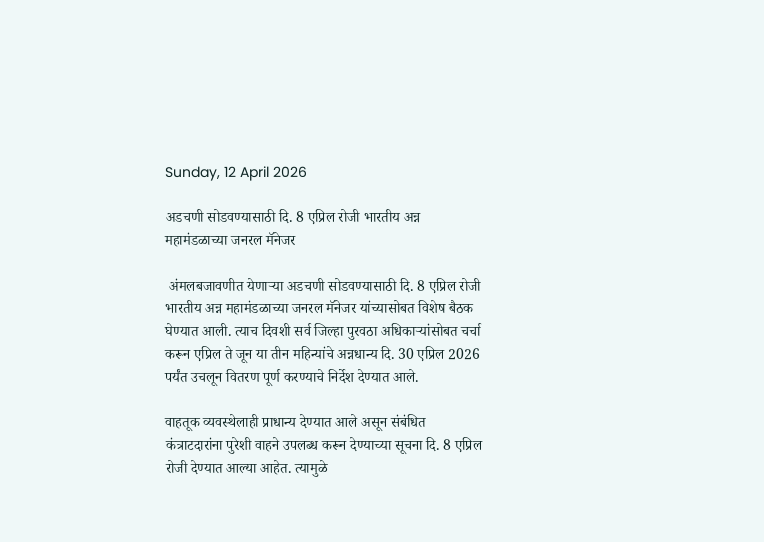Sunday, 12 April 2026

अडचणी सोडवण्यासाठी दि. 8 एप्रिल रोजी भारतीय अन्न महामंडळाच्या जनरल मॅनेजर

 अंमलबजावणीत येणाऱ्या अडचणी सोडवण्यासाठी दि. 8 एप्रिल रोजी भारतीय अन्न महामंडळाच्या जनरल मॅनेजर यांच्यासोबत विशेष बैठक घेण्यात आली. त्याच दिवशी सर्व जिल्हा पुरवठा अधिकाऱ्यांसोबत चर्चा करून एप्रिल ते जून या तीन महिन्यांचे अन्नधान्य दि. 30 एप्रिल 2026 पर्यंत उचलून वितरण पूर्ण करण्याचे निर्देश देण्यात आले.

वाहतूक व्यवस्थेलाही प्राधान्य देण्यात आले असून संबंधित कंत्राटदारांना पुरेशी वाहने उपलब्ध करून देण्याच्या सूचना दि. 8 एप्रिल रोजी देण्यात आल्या आहेत. त्यामुळे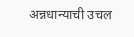अन्नधान्याची उचल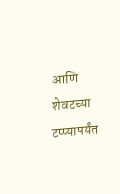आणि शेवटच्या टप्प्यापर्यंत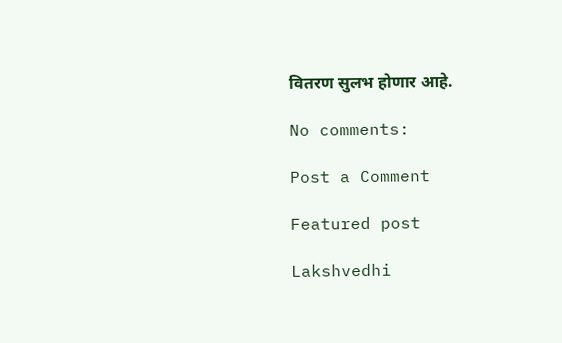वितरण सुलभ होणार आहे.

No comments:

Post a Comment

Featured post

Lakshvedhi